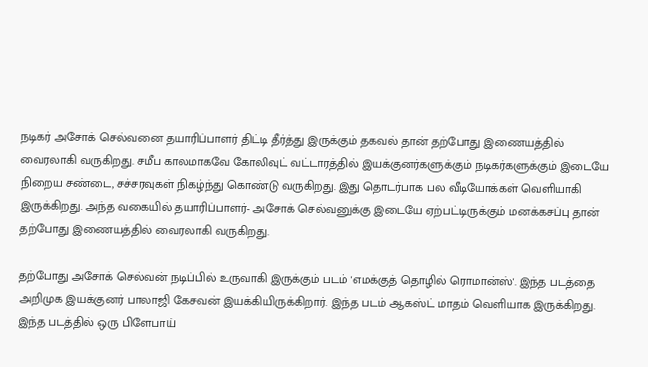நடிகர் அசோக் செல்வனை தயாரிப்பாளர் திட்டி தீர்த்து இருக்கும் தகவல் தான் தற்போது இணையத்தில் வைரலாகி வருகிறது. சமீப காலமாகவே கோலிவுட் வட்டாரத்தில் இயக்குனர்களுக்கும் நடிகர்களுக்கும் இடையே நிறைய சண்டை, சச்சரவுகள் நிகழ்ந்து கொண்டு வருகிறது. இது தொடர்பாக பல வீடியோக்கள் வெளியாகி இருக்கிறது. அந்த வகையில் தயாரிப்பாளர்- அசோக் செல்வனுக்கு இடையே ஏற்பட்டிருக்கும் மனக்கசப்பு தான் தற்போது இணையத்தில் வைரலாகி வருகிறது.

தற்போது அசோக் செல்வன் நடிப்பில் உருவாகி இருக்கும் படம் 'எமக்குத் தொழில் ரொமான்ஸ்'. இந்த படத்தை அறிமுக இயக்குனர் பாலாஜி கேசவன் இயக்கியிருக்கிறார். இந்த படம் ஆகஸ்ட் மாதம் வெளியாக இருக்கிறது. இந்த படத்தில் ஒரு பிளேபாய்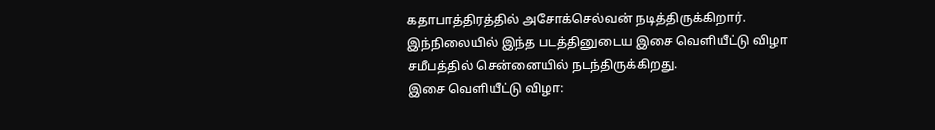கதாபாத்திரத்தில் அசோக்செல்வன் நடித்திருக்கிறார். இந்நிலையில் இந்த படத்தினுடைய இசை வெளியீட்டு விழா சமீபத்தில் சென்னையில் நடந்திருக்கிறது.
இசை வெளியீட்டு விழா: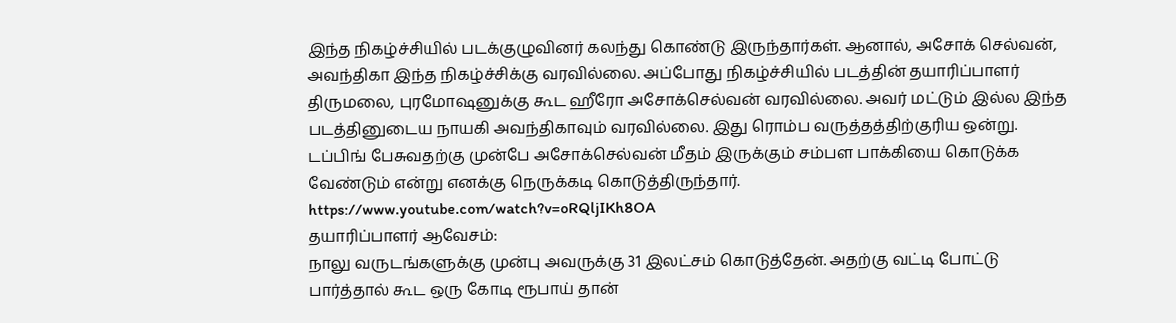இந்த நிகழ்ச்சியில் படக்குழுவினர் கலந்து கொண்டு இருந்தார்கள். ஆனால், அசோக் செல்வன், அவந்திகா இந்த நிகழ்ச்சிக்கு வரவில்லை. அப்போது நிகழ்ச்சியில் படத்தின் தயாரிப்பாளர் திருமலை, புரமோஷனுக்கு கூட ஹீரோ அசோக்செல்வன் வரவில்லை. அவர் மட்டும் இல்ல இந்த படத்தினுடைய நாயகி அவந்திகாவும் வரவில்லை. இது ரொம்ப வருத்தத்திற்குரிய ஒன்று. டப்பிங் பேசுவதற்கு முன்பே அசோக்செல்வன் மீதம் இருக்கும் சம்பள பாக்கியை கொடுக்க வேண்டும் என்று எனக்கு நெருக்கடி கொடுத்திருந்தார்.
https://www.youtube.com/watch?v=oRQljIKh8OA
தயாரிப்பாளர் ஆவேசம்:
நாலு வருடங்களுக்கு முன்பு அவருக்கு 31 இலட்சம் கொடுத்தேன். அதற்கு வட்டி போட்டு பார்த்தால் கூட ஒரு கோடி ரூபாய் தான்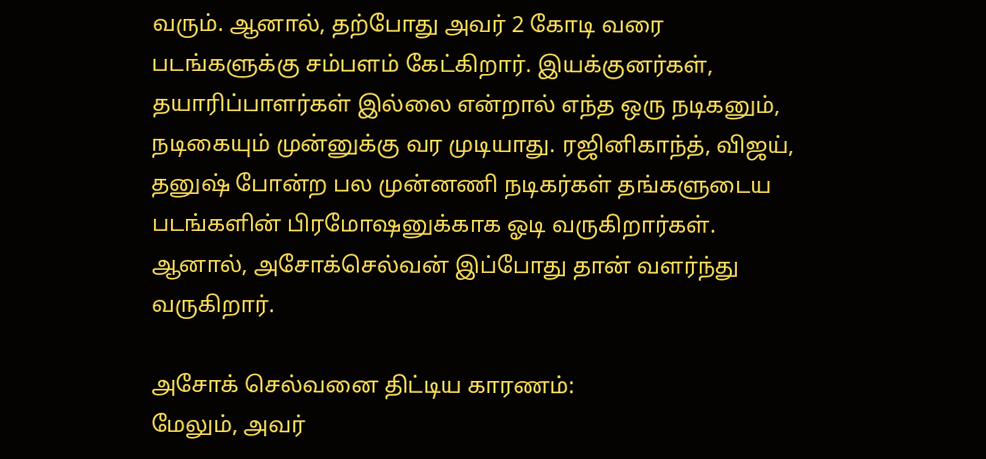வரும். ஆனால், தற்போது அவர் 2 கோடி வரை படங்களுக்கு சம்பளம் கேட்கிறார். இயக்குனர்கள், தயாரிப்பாளர்கள் இல்லை என்றால் எந்த ஒரு நடிகனும், நடிகையும் முன்னுக்கு வர முடியாது. ரஜினிகாந்த், விஜய், தனுஷ் போன்ற பல முன்னணி நடிகர்கள் தங்களுடைய படங்களின் பிரமோஷனுக்காக ஓடி வருகிறார்கள். ஆனால், அசோக்செல்வன் இப்போது தான் வளர்ந்து வருகிறார்.

அசோக் செல்வனை திட்டிய காரணம்:
மேலும், அவர்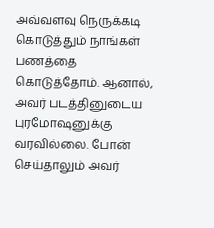அவ்வளவு நெருக்கடி கொடுத்தும் நாங்கள் பணத்தை கொடுத்தோம். ஆனால், அவர் படத்தினுடைய புரமோஷனுக்கு வரவில்லை. போன் செய்தாலும் அவர்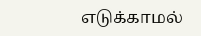எடுக்காமல்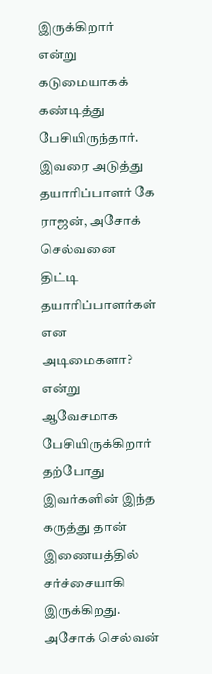இருக்கிறார் என்று கடுமையாகக் கண்டித்து பேசியிருந்தார். இவரை அடுத்து தயாரிப்பாளர் கே ராஜன், அசோக் செல்வனை திட்டி தயாரிப்பாளர்கள் என அடிமைகளா? என்று ஆவேசமாக பேசியிருக்கிறார் தற்போது இவர்களின் இந்த கருத்து தான் இணையத்தில் சர்ச்சையாகி இருக்கிறது.
அசோக் செல்வன்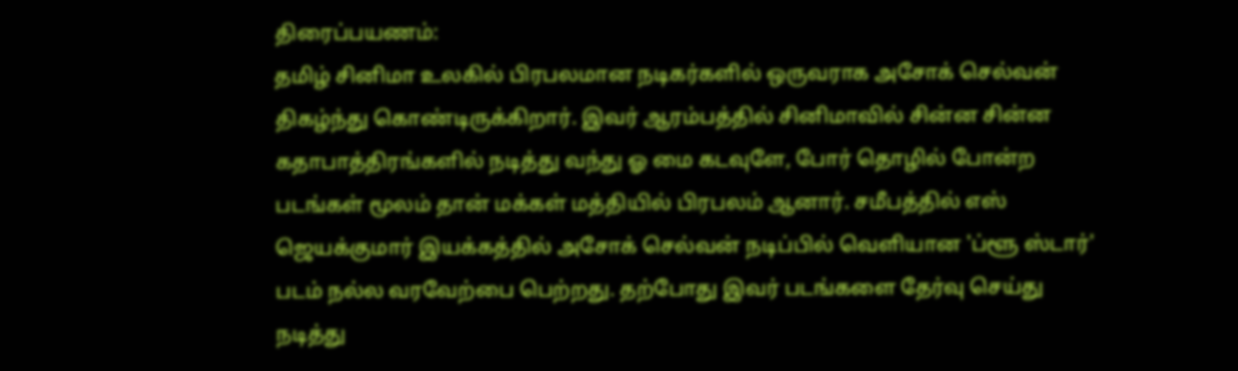திரைப்பயணம்:
தமிழ் சினிமா உலகில் பிரபலமான நடிகர்களில் ஒருவராக அசோக் செல்வன் திகழ்ந்து கொண்டிருக்கிறார். இவர் ஆரம்பத்தில் சினிமாவில் சின்ன சின்ன கதாபாத்திரங்களில் நடித்து வந்து ஓ மை கடவுளே, போர் தொழில் போன்ற படங்கள் மூலம் தான் மக்கள் மத்தியில் பிரபலம் ஆனார். சமீபத்தில் எஸ் ஜெயக்குமார் இயக்கத்தில் அசோக் செல்வன் நடிப்பில் வெளியான 'ப்ளூ ஸ்டார்' படம் நல்ல வரவேற்பை பெற்றது. தற்போது இவர் படங்களை தேர்வு செய்து நடித்து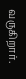வருகிறார்.